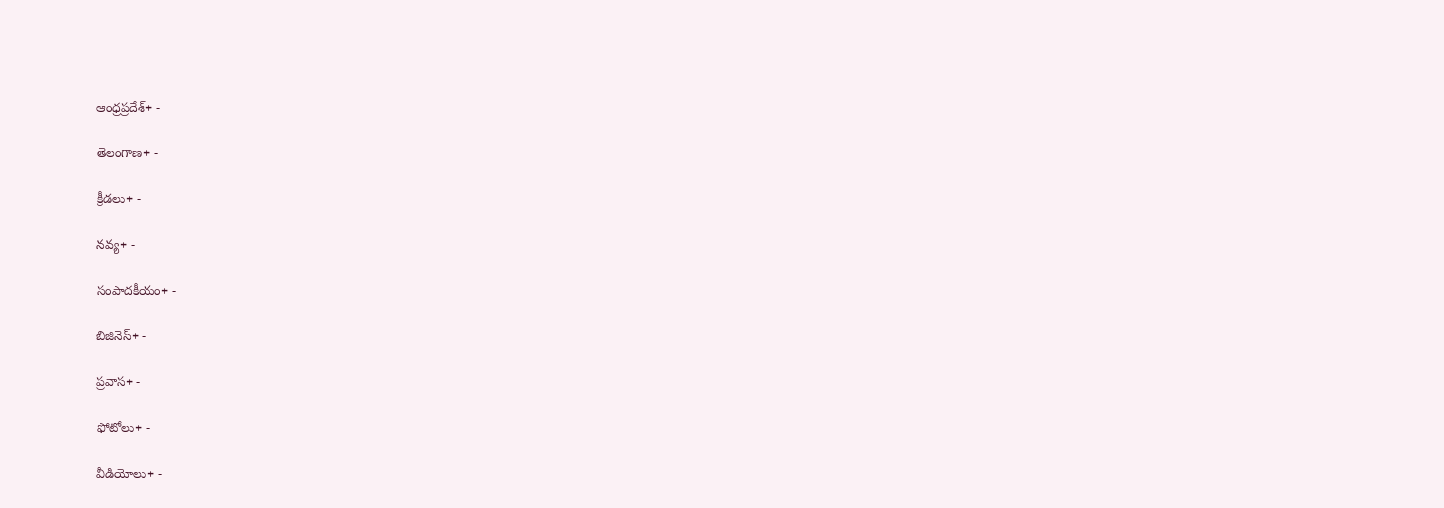ఆంధ్రప్రదేశ్+ -

తెలంగాణ+ -

క్రీడలు+ -

నవ్య+ -

సంపాదకీయం+ -

బిజినెస్+ -

ప్రవాస+ -

ఫోటోలు+ -

వీడియోలు+ -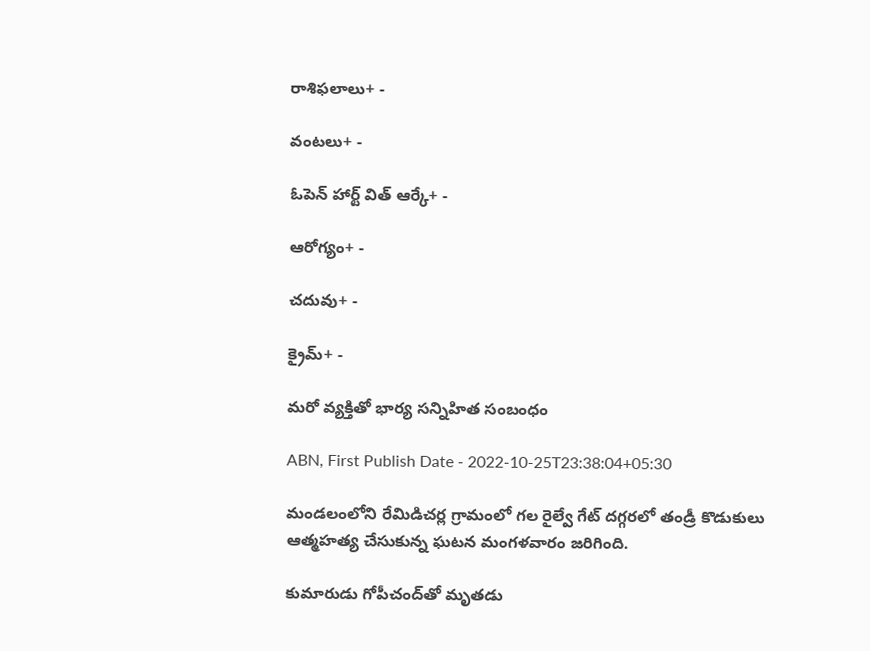రాశిఫలాలు+ -

వంటలు+ -

ఓపెన్ హార్ట్ విత్ ఆర్కే+ -

ఆరోగ్యం+ -

చదువు+ -

క్రైమ్+ -

మరో వ్యక్తితో భార్య సన్నిహిత సంబంధం

ABN, First Publish Date - 2022-10-25T23:38:04+05:30

మండలంలోని రేమిడిచర్ల గ్రామంలో గల రైల్వే గేట్‌ దగ్గరలో తండ్రీ కొడుకులు ఆత్మహత్య చేసుకున్న ఘటన మంగళవారం జరిగింది.

కుమారుడు గోపీచంద్‌తో మృతడు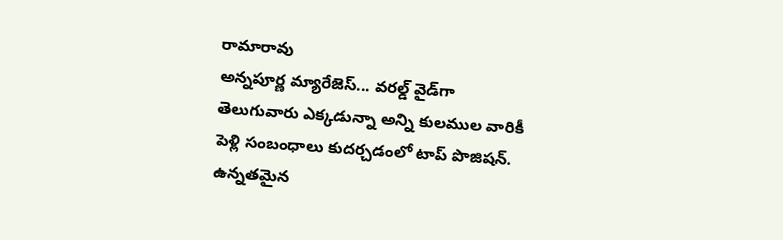రామారావు
అన్నపూర్ణ మ్యారేజెస్... వరల్డ్ వైడ్‌గా తెలుగువారు ఎక్కడున్నా అన్ని కులముల వారికీ పెళ్లి సంబంధాలు కుదర్చడంలో టాప్ పొజిషన్. ఉన్నతమైన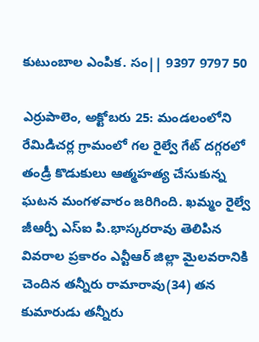కుటుంబాల ఎంపిక. సం|| 9397 9797 50

ఎర్రుపాలెం, అక్టోబరు 25: మండలంలోని రేమిడిచర్ల గ్రామంలో గల రైల్వే గేట్‌ దగ్గరలో తండ్రీ కొడుకులు ఆత్మహత్య చేసుకున్న ఘటన మంగళవారం జరిగింది. ఖమ్మం రైల్వే జీఆర్పీ ఎస్‌ఐ పి.భాస్కరరావు తెలిపిన వివరాల ప్రకారం ఎన్టీఆర్‌ జిల్లా మైలవరానికి చెందిన తన్నీరు రామారావు(34) తన కుమారుడు తన్నీరు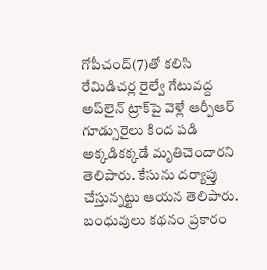గోపీచంద్‌(7)తో కలిసి రేమిడిచర్ల రైల్వే గేటువద్ద అప్‌లైన్‌ ట్రాక్‌పై వెళ్లే ఆర్పీఆర్‌ గూడ్సురైలు కింద పడి అక్కడికక్కడే మృతిచెందారని తెలిపారు. కేసును దర్యాప్తు చేస్తున్నట్టు ఆయన తెలిపారు. బంధువులు కథనం ప్రకారం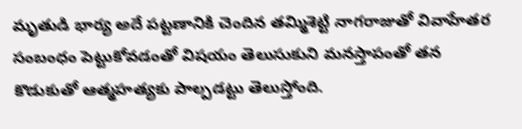మృతుడి భార్య అదే పట్టణానికి చెందిన తమ్మిశెట్టి నాగరాజుతో వివాహేతర సంబంధం పెట్టుకోవడంతో విషయం తెలుసుకుని మనస్తాపంతో తన కొడుకుతో ఆత్మహత్యకు పాల్పడట్టు తెలుస్తోంది.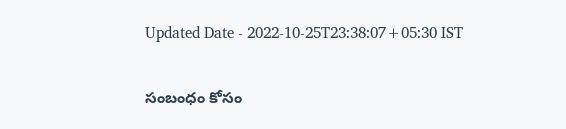Updated Date - 2022-10-25T23:38:07+05:30 IST

సంబంధం కోసం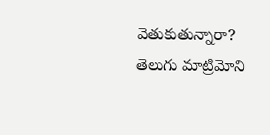వెతుకుతున్నారా? తెలుగు మాట్రిమోని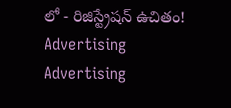లో - రిజిస్ట్రేషన్ ఉచితం!
Advertising
Advertising